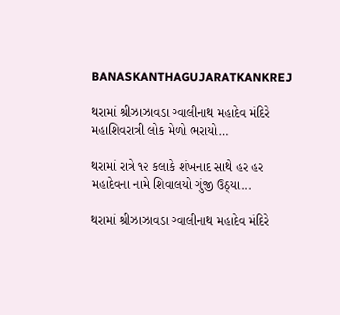BANASKANTHAGUJARATKANKREJ

થરામાં શ્રીઝાઝાવડા ગ્વાલીનાથ મહાદેવ મંદિરે મહાશિવરાત્રી લોક મેળો ભરાયો…

થરામાં રાત્રે ૧૨ કલાકે શંખનાદ સાથે હર હર મહાદેવના નામે શિવાલયો ગુંજી ઉઠ્યા...

થરામાં શ્રીઝાઝાવડા ગ્વાલીનાથ મહાદેવ મંદિરે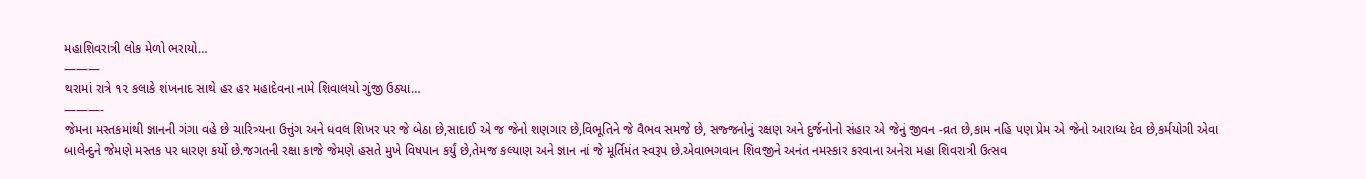મહાશિવરાત્રી લોક મેળો ભરાયો…
———
થરામાં રાત્રે ૧૨ કલાકે શંખનાદ સાથે હર હર મહાદેવના નામે શિવાલયો ગુંજી ઉઠ્યા…
———-
જેમના મસ્તકમાંથી જ્ઞાનની ગંગા વહે છે ચારિત્ર્યના ઉત્તુંગ અને ધવલ શિખર પર જે બેઠા છે,સાદાઈ એ જ જેનો શણગાર છે,વિભૂતિને જે વૈભવ સમજે છે, સજ્જનોનું રક્ષણ અને દુર્જનોનો સંહાર એ જેનું જીવન -વ્રત છે,કામ નહિ પણ પ્રેમ એ જેનો આરાધ્ય દેવ છે,કર્મયોગી એવા બાલેન્દુને જેમણે મસ્તક પર ધારણ કર્યો છે.જગતની રક્ષા કાજે જેમણે હસતે મુખે વિષપાન કર્યું છે,તેમજ કલ્યાણ અને જ્ઞાન નાં જે મૂર્તિમંત સ્વરૂપ છે.એવાભગવાન શિવજીને અનંત નમસ્કાર કરવાના અનેરા મહા શિવરાત્રી ઉત્સવ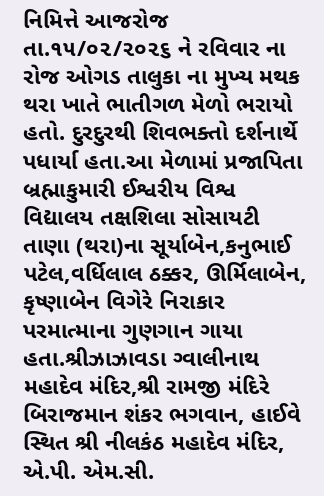નિમિત્તે આજરોજ તા.૧૫/૦૨/૨૦૨૬ ને રવિવાર ના રોજ ઓગડ તાલુકા ના મુખ્ય મથક થરા ખાતે ભાતીગળ મેળો ભરાયો હતો. દુરદુરથી શિવભક્તો દર્શનાર્થે પધાર્યા હતા.આ મેળામાં પ્રજાપિતા બ્રહ્માકુમારી ઈશ્વરીય વિશ્વ વિદ્યાલય તક્ષશિલા સોસાયટી તાણા (થરા)ના સૂર્યાબેન,કનુભાઈ પટેલ,વર્ધિલાલ ઠક્કર, ઊર્મિલાબેન, કૃષ્ણાબેન વિગેરે નિરાકાર પરમાત્માના ગુણગાન ગાયા હતા.શ્રીઝાઝાવડા ગ્વાલીનાથ મહાદેવ મંદિર,શ્રી રામજી મંદિરે બિરાજમાન શંકર ભગવાન, હાઈવે સ્થિત શ્રી નીલકંઠ મહાદેવ મંદિર, એ.પી. એમ.સી.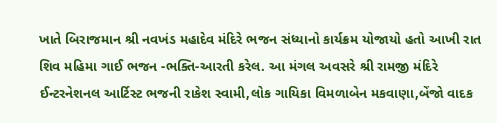ખાતે બિરાજમાન શ્રી નવખંડ મહાદેવ મંદિરે ભજન સંધ્યાનો કાર્યક્રમ યોજાયો હતો આખી રાત શિવ મહિમા ગાઈ ભજન -ભક્તિ-આરતી કરેલ. આ મંગલ અવસરે શ્રી રામજી મંદિરે ઈન્ટરનેશનલ આર્ટિસ્ટ ભજની રાકેશ સ્વામી,લોક ગાયિકા વિમળાબેન મકવાણા,બેંજો વાદક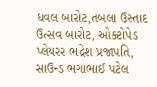ધવલ બારોટ,તબલા ઉસ્તાદ ઉત્સવ બારોટ, ઓક્ટોપેડ પ્લેયરર ભદ્રેશ પ્રજાપતિ, સાઉન્ડ ભગાભાઈ પટેલ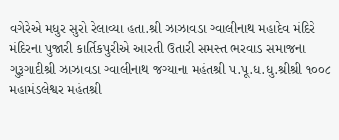વગેરેએ મધુર સુરો રેલાવ્યા હતા.શ્રી ઝાઝાવડા ગ્વાલીનાથ મહાદેવ મંદિરે મંદિરના પુજારી કાર્તિકપુરીએ આરતી ઉતારી સમસ્ત ભરવાડ સમાજના ગુરૂગાદીશ્રી ઝાઝાવડા ગ્વાલીનાથ જગ્યાના મહંતશ્રી પ.પૂ.ધ.ધુ.શ્રીશ્રી ૧૦૦૮ મહામંડલેશ્વર મહંતશ્રી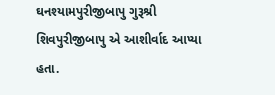ઘનશ્યામપુરીજીબાપુ ગુરૂશ્રી શિવપુરીજીબાપુ એ આશીર્વાદ આપ્યા હતા.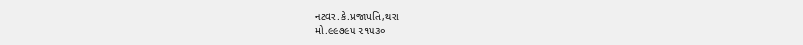નટવર.કે.પ્રજાપતિ,થરા
મો.૯૯૭૯૫ ૨૧૫૩૦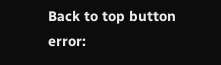Back to top button
error: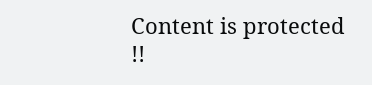Content is protected !!